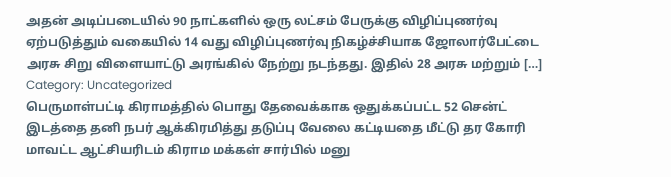அதன் அடிப்படையில் 90 நாட்களில் ஒரு லட்சம் பேருக்கு விழிப்புணர்வு ஏற்படுத்தும் வகையில் 14 வது விழிப்புணர்வு நிகழ்ச்சியாக ஜோலார்பேட்டை அரசு சிறு விளையாட்டு அரங்கில் நேற்று நடந்தது. இதில் 28 அரசு மற்றும் […]
Category: Uncategorized
பெருமாள்பட்டி கிராமத்தில் பொது தேவைக்காக ஒதுக்கப்பட்ட 52 சென்ட் இடத்தை தனி நபர் ஆக்கிரமித்து தடுப்பு வேலை கட்டியதை மீட்டு தர கோரி மாவட்ட ஆட்சியரிடம் கிராம மக்கள் சார்பில் மனு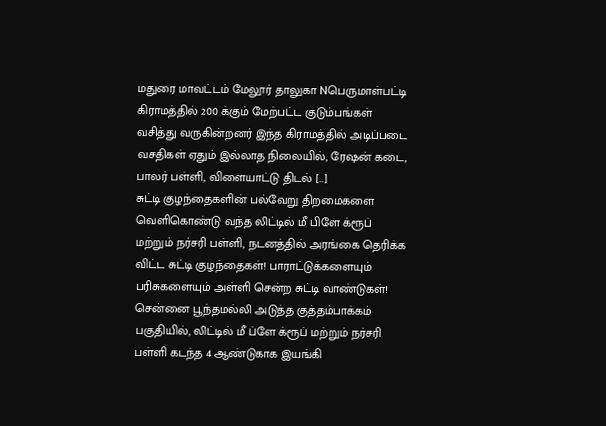மதுரை மாவட்டம் மேலூர் தாலுகா Nபெருமாள்பட்டி கிராமத்தில் 200 க்கும் மேற்பட்ட குடும்பங்கள் வசித்து வருகின்றனர் இந்த கிராமத்தில் அடிப்படை வசதிகள் ஏதும் இல்லாத நிலையில், ரேஷன் கடை, பாலர் பள்ளி, விளையாட்டு திடல் […]
சுட்டி குழந்தைகளின் பல்வேறு திறமைகளை வெளிகொண்டு வந்த லிட்டில் மீ பிளே க்ரூப் மற்றும் நர்சரி பள்ளி, நடனத்தில் அரங்கை தெரிக்க விட்ட சுட்டி குழந்தைகள்! பாராட்டுக்களையும் பரிசுகளையும் அள்ளி சென்ற சுட்டி வாண்டுகள்!
சென்னை பூந்தமல்லி அடுத்த குத்தம்பாக்கம் பகுதியில், லிட்டில் மீ ப்ளே க்ரூப் மற்றும் நர்சரி பள்ளி கடந்த 4 ஆண்டுகாக இயங்கி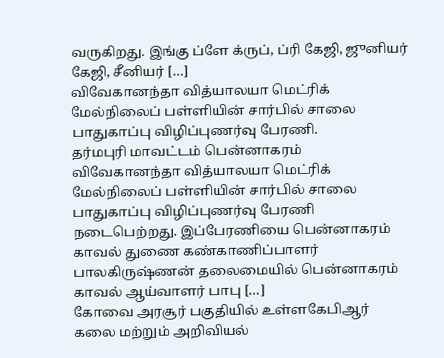வருகிறது. இங்கு ப்ளே க்ருப், ப்ரி கேஜி, ஜுனியர் கேஜி, சீனியர் […]
விவேகானந்தா வித்யாலயா மெட்ரிக் மேல்நிலைப் பள்ளியின் சார்பில் சாலை பாதுகாப்பு விழிப்புணர்வு பேரணி.
தர்மபுரி மாவட்டம் பென்னாகரம் விவேகானந்தா வித்யாலயா மெட்ரிக் மேல்நிலைப் பள்ளியின் சார்பில் சாலை பாதுகாப்பு விழிப்புணர்வு பேரணி நடைபெற்றது. இப்பேரணியை பென்னாகரம் காவல் துணை கண்காணிப்பாளர் பாலகிருஷ்ணன் தலைமையில் பென்னாகரம் காவல் ஆய்வாளர் பாபு […]
கோவை அரசூர் பகுதியில் உள்ளகேபிஆர் கலை மற்றும் அறிவியல்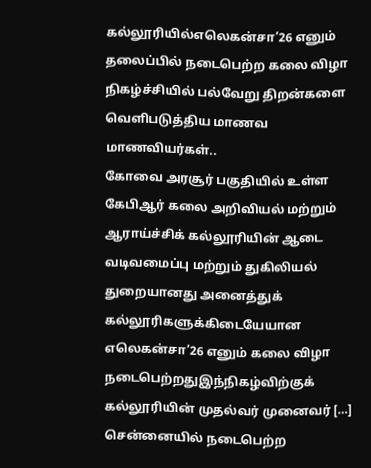கல்லூரியில்எலெகன்சா’26 எனும் தலைப்பில் நடைபெற்ற கலை விழா நிகழ்ச்சியில் பல்வேறு திறன்களை வெளிபடுத்திய மாணவ மாணவியர்கள்..
கோவை அரசூர் பகுதியில் உள்ள கேபிஆர் கலை அறிவியல் மற்றும் ஆராய்ச்சிக் கல்லூரியின் ஆடை வடிவமைப்பு மற்றும் துகிலியல் துறையானது அனைத்துக் கல்லூரிகளுக்கிடையேயான எலெகன்சா’26 எனும் கலை விழா நடைபெற்றதுஇந்நிகழ்விற்குக் கல்லூரியின் முதல்வர் முனைவர் […]
சென்னையில் நடைபெற்ற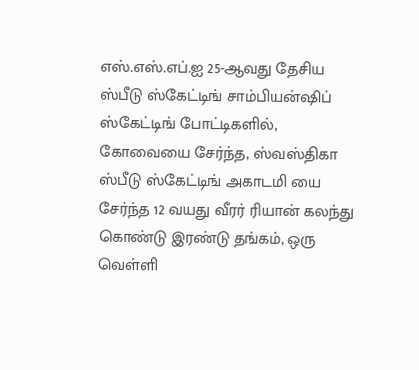எஸ்.எஸ்.எப்.ஐ 25-ஆவது தேசிய ஸ்பீடு ஸ்கேட்டிங் சாம்பியன்ஷிப் ஸ்கேட்டிங் போட்டிகளில், கோவையை சேர்ந்த, ஸ்வஸ்திகா ஸ்பீடு ஸ்கேட்டிங் அகாடமி யை சேர்ந்த 12 வயது வீரர் ரியான் கலந்து கொண்டு இரண்டு தங்கம், ஒரு வெள்ளி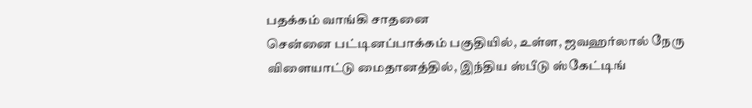பதக்கம் வாங்கி சாதனை
சென்னை பட்டினப்பாக்கம் பகுதியில், உள்ள, ஜவஹர்லால் நேரு விளையாட்டு மைதானத்தில், இந்திய ஸ்பீடு ஸ்கேட்டிங்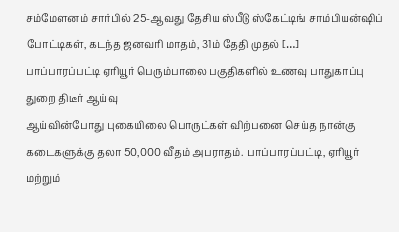சம்மேளனம் சார்பில் 25-ஆவது தேசிய ஸ்பீடு ஸ்கேட்டிங் சாம்பியன்ஷிப் போட்டிகள், கடந்த ஜனவரி மாதம், 31ம் தேதி முதல் […]
பாப்பாரப்பட்டி ஏரியூர் பெரும்பாலை பகுதிகளில் உணவு பாதுகாப்பு துறை திடீர் ஆய்வு
ஆய்வின்போது புகையிலை பொருட்கள் விற்பனை செய்த நான்கு கடைகளுக்கு தலா 50,000 வீதம் அபராதம். பாப்பாரப்பட்டி, ஏரியூர் மற்றும்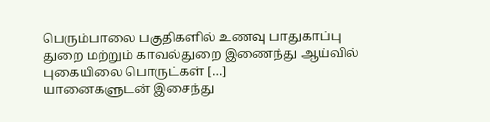பெரும்பாலை பகுதிகளில் உணவு பாதுகாப்பு துறை மற்றும் காவல்துறை இணைந்து ஆய்வில் புகையிலை பொருட்கள் […]
யானைகளுடன் இசைந்து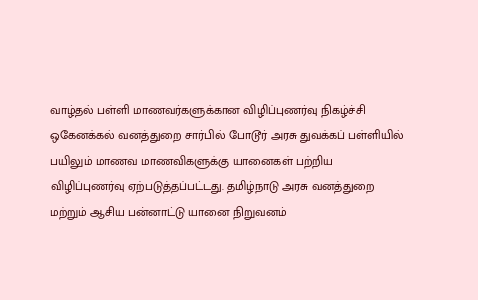வாழ்தல் பள்ளி மாணவர்களுக்கான விழிப்புணர்வு நிகழ்ச்சி
ஒகேனக்கல் வனத்துறை சார்பில் போடூர் அரசு துவக்கப் பள்ளியில் பயிலும் மாணவ மாணவிகளுக்கு யானைகள் பற்றிய விழிப்புணர்வு ஏற்படுத்தப்பட்டது. தமிழ்நாடு அரசு வனத்துறை மற்றும் ஆசிய பன்னாட்டு யானை நிறுவனம்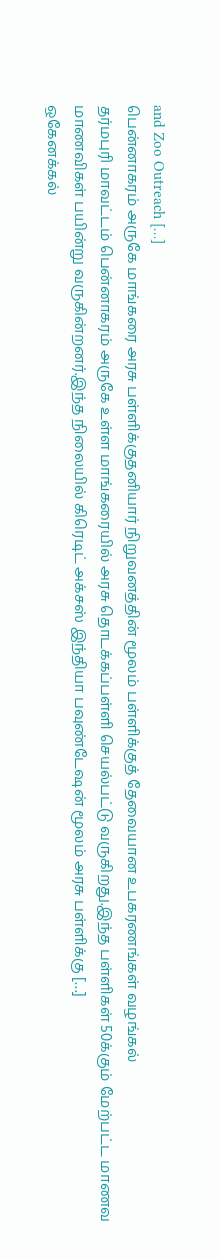and Zoo Outreach […]
பென்னாகரம் அருகே மாங்கரை அரசு பள்ளிக்குதனியார் நிறுவனத்தின் மூலம் பள்ளிக்குத் தேவையான உபகரணங்கள் வழங்கல்
தர்மபுரி மாவட்டம் பென்னாகரம் அருகே உள்ள மாங்கரையில் அரசு தொடக்கப்பள்ளி செயல்பட்டு வருகிறது.இந்த பள்ளிகள் 50க்கும் மேற்பட்ட மாணவ மாணவிகள் பயின்று வருகின்றனர்.இந்த நிலையில் கிரெடிட் அக்சஸ் இந்தியா பவுண்டேஷன் மூலம் அரசு பள்ளிக்கு […]
ஒகேனக்கல்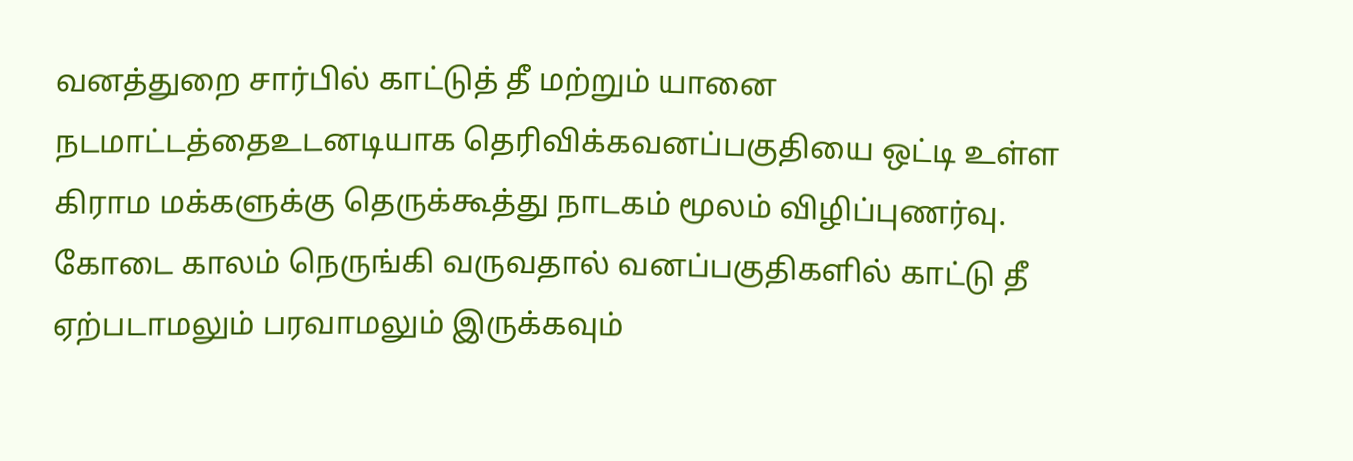வனத்துறை சார்பில் காட்டுத் தீ மற்றும் யானை நடமாட்டத்தைஉடனடியாக தெரிவிக்கவனப்பகுதியை ஒட்டி உள்ள கிராம மக்களுக்கு தெருக்கூத்து நாடகம் மூலம் விழிப்புணர்வு.
கோடை காலம் நெருங்கி வருவதால் வனப்பகுதிகளில் காட்டு தீ ஏற்படாமலும் பரவாமலும் இருக்கவும்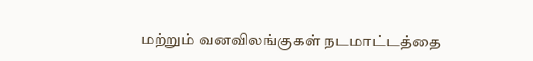மற்றும் வனவிலங்குகள் நடமாட்டத்தை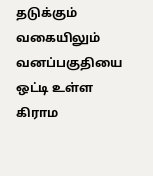தடுக்கும் வகையிலும் வனப்பகுதியை ஒட்டி உள்ள கிராம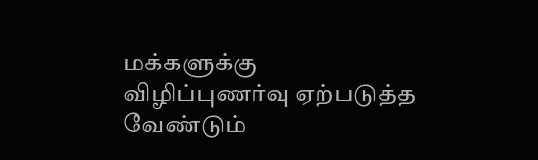மக்களுக்கு விழிப்புணர்வு ஏற்படுத்த வேண்டும்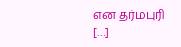என தர்மபுரி […]